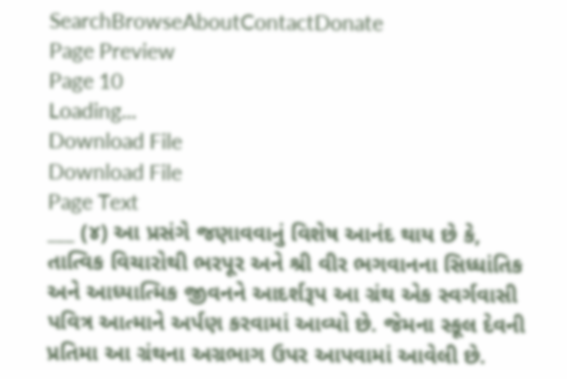SearchBrowseAboutContactDonate
Page Preview
Page 10
Loading...
Download File
Download File
Page Text
___ (૪) આ પ્રસંગે જણાવવાનું વિશેષ આનંદ થાય છે કે, તાત્વિક વિચારોથી ભરપૂર અને શ્રી વીર ભગવાનના સિધ્ધાંતિક અને આધ્યાત્મિક જીવનને આદર્શરૂપ આ ગ્રંથ એક સ્વર્ગવાસી પવિત્ર આત્માને અર્પણ કરવામાં આવ્યો છે. જેમના સ્કૂલ દેવની પ્રતિમા આ ગ્રંથના અગ્રભાગ ઉપર આપવામાં આવેલી છે.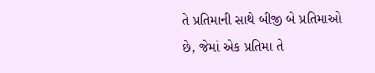તે પ્રતિમાની સાથે બીજી બે પ્રતિમાઓ છે, જેમાં એક પ્રતિમા તે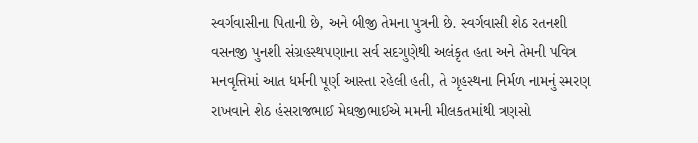સ્વર્ગવાસીના પિતાની છે, અને બીજી તેમના પુત્રની છે. સ્વર્ગવાસી શેઠ રતનશી વસનજી પુનશી સંગ્રહસ્થપણાના સર્વ સદગુણેથી અલંકૃત હતા અને તેમની પવિત્ર મનવૃત્તિમાં આત ધર્મની પૂર્ણ આસ્તા રહેલી હતી, તે ગૃહસ્થના નિર્મળ નામનું સ્મરણ રાખવાને શેઠ હંસરાજભાઈ મેઘજીભાઈએ મમની મીલકતમાંથી ત્રણસો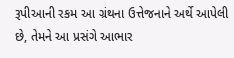રૂપીઆની રકમ આ ગ્રંથના ઉત્તેજનાને અર્થે આપેલી છે, તેમને આ પ્રસંગે આભાર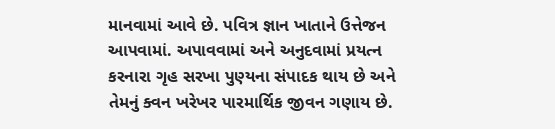માનવામાં આવે છે. પવિત્ર જ્ઞાન ખાતાને ઉત્તેજન આપવામાં. અપાવવામાં અને અનુદવામાં પ્રયત્ન કરનારા ગૃહ સરખા પુણ્યના સંપાદક થાય છે અને તેમનું ક્વન ખરેખર પારમાર્થિક જીવન ગણાય છે.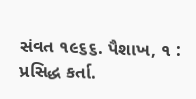સંવત ૧૯૬૬. પૈશાખ, ૧ : પ્રસિદ્ધ કર્તા.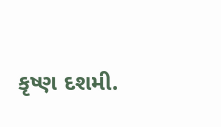કૃષ્ણ દશમી.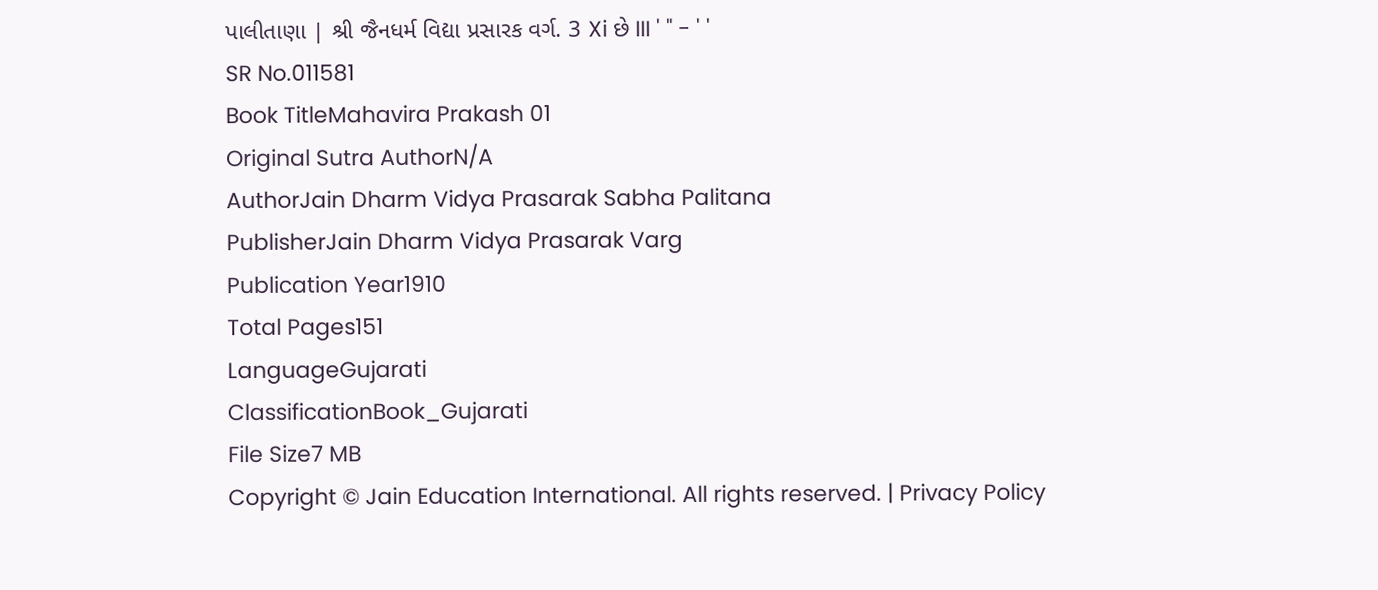પાલીતાણા | શ્રી જૈનધર્મ વિદ્યા પ્રસારક વર્ગ. 3 Xi છે III ' " - ' '
SR No.011581
Book TitleMahavira Prakash 01
Original Sutra AuthorN/A
AuthorJain Dharm Vidya Prasarak Sabha Palitana
PublisherJain Dharm Vidya Prasarak Varg
Publication Year1910
Total Pages151
LanguageGujarati
ClassificationBook_Gujarati
File Size7 MB
Copyright © Jain Education International. All rights reserved. | Privacy Policy